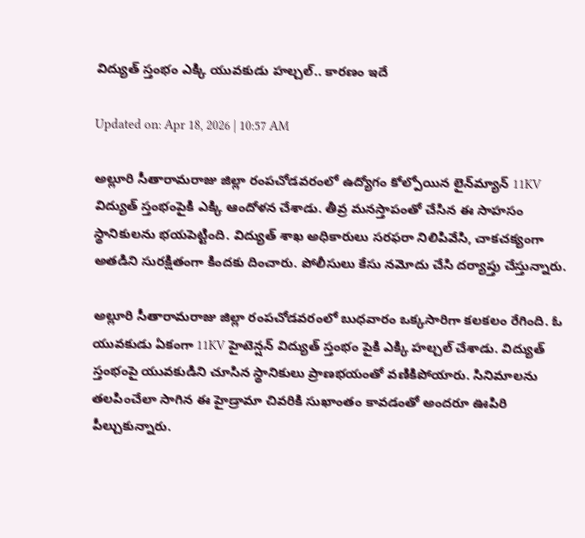విద్యుత్‌ స్తంభం ఎక్కి యువకుడు హల్చల్‌.. కారణం ఇదే

Updated on: Apr 18, 2026 | 10:57 AM

అల్లూరి సీతారామరాజు జిల్లా రంపచోడవరంలో ఉద్యోగం కోల్పోయిన లైన్‌మ్యాన్ 11KV విద్యుత్ స్తంభంపైకి ఎక్కి ఆందోళన చేశాడు. తీవ్ర మనస్తాపంతో చేసిన ఈ సాహసం స్థానికులను భయపెట్టింది. విద్యుత్ శాఖ అధికారులు సరఫరా నిలిపివేసి, చాకచక్యంగా అతడిని సురక్షితంగా కిందకు దించారు. పోలీసులు కేసు నమోదు చేసి దర్యాప్తు చేస్తున్నారు.

అల్లూరి సీతారామరాజు జిల్లా రంపచోడవరంలో బుధవారం ఒక్కసారిగా కలకలం రేగింది. ఓ యువకుడు ఏకంగా 11KV హైటెన్షన్ విద్యుత్ స్తంభం పైకి ఎక్కి హల్చల్‌ చేశాడు. విద్యుత్‌ స్తంభంపై యువకుడిని చూసిన స్థానికులు ప్రాణభయంతో వణికిపోయారు. సినిమాలను తలపించేలా సాగిన ఈ హైడ్రామా చివరికి సుఖాంతం కావడంతో అందరూ ఊపిరి పీల్చుకున్నారు.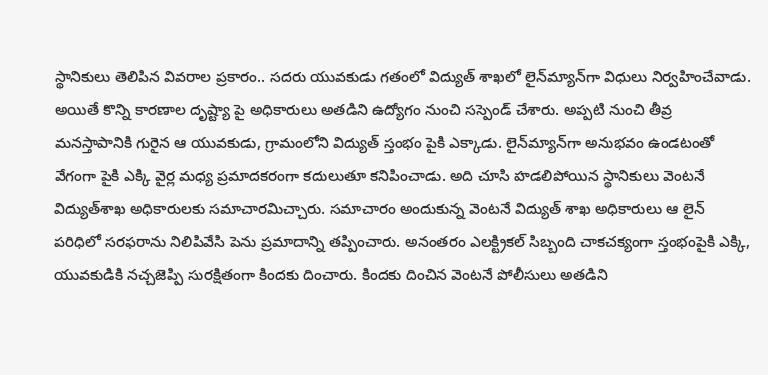స్థానికులు తెలిపిన వివరాల ప్రకారం.. సదరు యువకుడు గతంలో విద్యుత్ శాఖలో లైన్‌మ్యాన్‌గా విధులు నిర్వహించేవాడు. అయితే కొన్ని కారణాల దృష్ట్యా పై అధికారులు అతడిని ఉద్యోగం నుంచి సస్పెండ్ చేశారు. అప్పటి నుంచి తీవ్ర మనస్తాపానికి గురైన ఆ యువకుడు, గ్రామంలోని విద్యుత్ స్తంభం పైకి ఎక్కాడు. లైన్‌మ్యాన్‌గా అనుభవం ఉండటంతో వేగంగా పైకి ఎక్కి వైర్ల మధ్య ప్రమాదకరంగా కదులుతూ కనిపించాడు. అది చూసి హడలిపోయిన స్థానికులు వెంటనే విద్యుత్‌శాఖ అధికారులకు సమాచారమిచ్చారు. సమాచారం అందుకున్న వెంటనే విద్యుత్ శాఖ అధికారులు ఆ లైన్ పరిధిలో సరఫరాను నిలిపివేసి పెను ప్రమాదాన్ని తప్పించారు. అనంతరం ఎలక్ట్రికల్ సిబ్బంది చాకచక్యంగా స్తంభంపైకి ఎక్కి, యువకుడికి నచ్చజెప్పి సురక్షితంగా కిందకు దించారు. కిందకు దించిన వెంటనే పోలీసులు అతడిని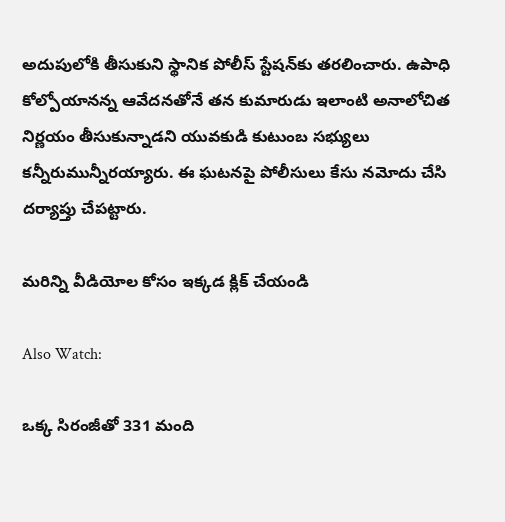అదుపులోకి తీసుకుని స్థానిక పోలీస్ స్టేషన్‌కు తరలించారు. ఉపాధి కోల్పోయానన్న ఆవేదనతోనే తన కుమారుడు ఇలాంటి అనాలోచిత నిర్ణయం తీసుకున్నాడని యువకుడి కుటుంబ సభ్యులు కన్నీరుమున్నీరయ్యారు. ఈ ఘటనపై పోలీసులు కేసు నమోదు చేసి దర్యాప్తు చేపట్టారు.

మరిన్ని వీడియోల కోసం ఇక్కడ క్లిక్ చేయండి

Also Watch:

ఒక్క సిరంజీతో 331 మంది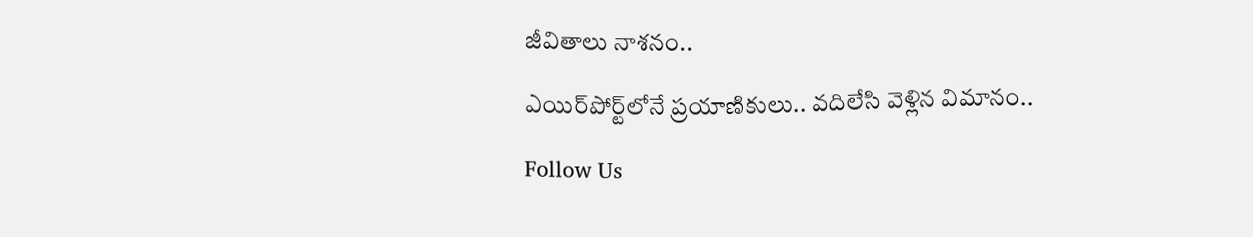జీవితాలు నాశనం..

ఎయిర్‌పోర్ట్‌లోనే ప్రయాణికులు.. వదిలేసి వెళ్లిన విమానం..

Follow Us